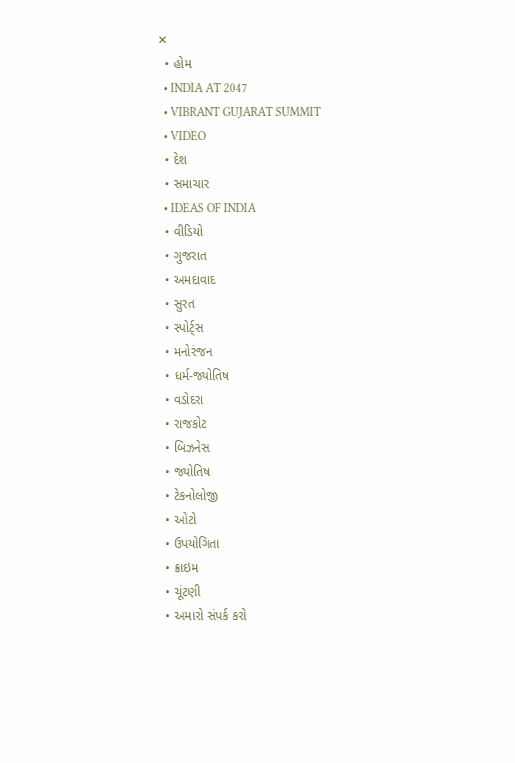✕
  • હોમ
  • INDIA AT 2047
  • VIBRANT GUJARAT SUMMIT
  • VIDEO
  • દેશ
  • સમાચાર
  • IDEAS OF INDIA
  • વીડિયો
  • ગુજરાત
  • અમદાવાદ
  • સુરત
  • સ્પોર્ટ્સ
  • મનોરંજન
  • ધર્મ-જ્યોતિષ
  • વડોદરા
  • રાજકોટ
  • બિઝનેસ
  • જ્યોતિષ
  • ટેકનોલોજી
  • ઓટો
  • ઉપયોગિતા
  • ક્રાઇમ
  • ચૂંટણી
  • અમારો સંપર્ક કરો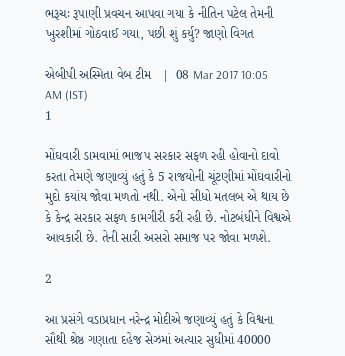ભરૂચઃ રૂપાણી પ્રવચન આપવા ગયા કે નીતિન પટેલ તેમની ખુરશીમાં ગોઠવાઈ ગયા, પછી શું કર્યુ? જાણો વિગત

એબીપી અસ્મિતા વેબ ટીમ   |  08 Mar 2017 10:05 AM (IST)
1

મોંઘવારી ડામવામાં ભાજપ સરકાર સફળ રહી હોવાનો દાવો કરતા તેમણે જણાવ્યું હતું કે 5 રાજયોની ચૂંટણીમાં મોંઘવારીનો મુદો કયાંય જોવા મળતો નથી. એનો સીધો મતલબ એ થાય છે કે કેન્દ્ર સરકાર સફળ કામગીરી કરી રહી છે. નોટબંધીને વિશ્વએ આવકારી છે. તેની સારી અસરો સમાજ પર જોવા મળશે.

2

આ પ્રસંગે વડાપ્રધાન નરેન્દ્ર મોદીએ જણાવ્યું હતું કે વિશ્વના સૌથી શ્રેષ્ઠ ગણાતા દહેજ સેઝમાં અત્યાર સુધીમાં 40000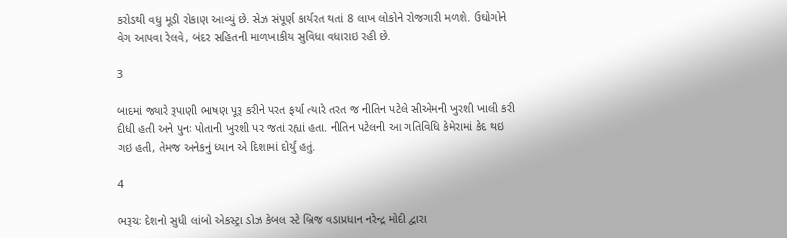કરોડથી વધુ મૂડી રોકાણ આવ્યું છે. સેઝ સંપૂર્ણ કાર્યરત થતાં 8 લાખ લોકોને રોજગારી મળશે. ઉઘોગોને વેગ આપવા રેલવે, બંદર સહિતની માળખાકીય સુવિધા વધારાઇ રહી છે.

3

બાદમાં જ્યારે રૂપાણી ભાષણ પૂરૂ કરીને પરત ફર્યા ત્યારે તરત જ નીતિન પટેલે સીએમની ખુરશી ખાલી કરી દીધી હતી અને પુનઃ પોતાની ખુરશી પર જતાં રહ્યાં હતા. નીતિન પટેલની આ ગતિવિધિ કેમેરામાં કેદ થઇ ગઇ હતી, તેમજ અનેકનું ધ્યાન એ દિશામાં દોર્યું હતું.

4

ભરૂચઃ દેશનો સુધી લાંબો એકસ્ટ્રા ડોઝ કેબલ સ્ટે બ્રિજ વડાપ્રધાન નરેન્દ્ર મોદી દ્વારા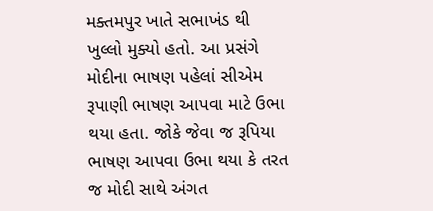મક્તમપુર ખાતે સભાખંડ થી ખુલ્લો મુક્યો હતો. આ પ્રસંગે મોદીના ભાષણ પહેલાં સીએમ રૂપાણી ભાષણ આપવા માટે ઉભા થયા હતા. જોકે જેવા જ રૂપિયા ભાષણ આપવા ઉભા થયા કે તરત જ મોદી સાથે અંગત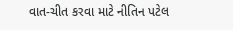વાત-ચીત કરવા માટે નીતિન પટેલ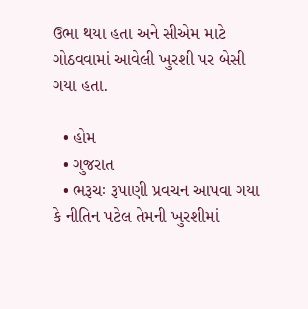ઉભા થયા હતા અને સીએમ માટે ગોઠવવામાં આવેલી ખુરશી પર બેસી ગયા હતા.

  • હોમ
  • ગુજરાત
  • ભરૂચઃ રૂપાણી પ્રવચન આપવા ગયા કે નીતિન પટેલ તેમની ખુરશીમાં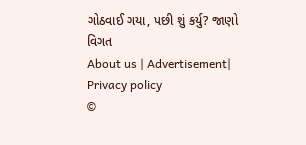ગોઠવાઈ ગયા, પછી શું કર્યુ? જાણો વિગત
About us | Advertisement| Privacy policy
©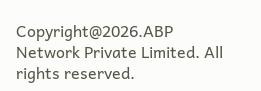Copyright@2026.ABP Network Private Limited. All rights reserved.